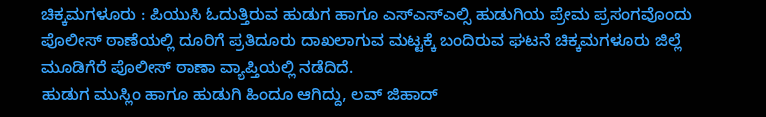ಚಿಕ್ಕಮಗಳೂರು : ಪಿಯುಸಿ ಓದುತ್ತಿರುವ ಹುಡುಗ ಹಾಗೂ ಎಸ್ಎಸ್ಎಲ್ಸಿ ಹುಡುಗಿಯ ಪ್ರೇಮ ಪ್ರಸಂಗವೊಂದು ಪೊಲೀಸ್ ಠಾಣೆಯಲ್ಲಿ ದೂರಿಗೆ ಪ್ರತಿದೂರು ದಾಖಲಾಗುವ ಮಟ್ಟಕ್ಕೆ ಬಂದಿರುವ ಘಟನೆ ಚಿಕ್ಕಮಗಳೂರು ಜಿಲ್ಲೆ ಮೂಡಿಗೆರೆ ಪೊಲೀಸ್ ಠಾಣಾ ವ್ಯಾಪ್ತಿಯಲ್ಲಿ ನಡೆದಿದೆ.
ಹುಡುಗ ಮುಸ್ಲಿಂ ಹಾಗೂ ಹುಡುಗಿ ಹಿಂದೂ ಆಗಿದ್ದು, ಲವ್ ಜಿಹಾದ್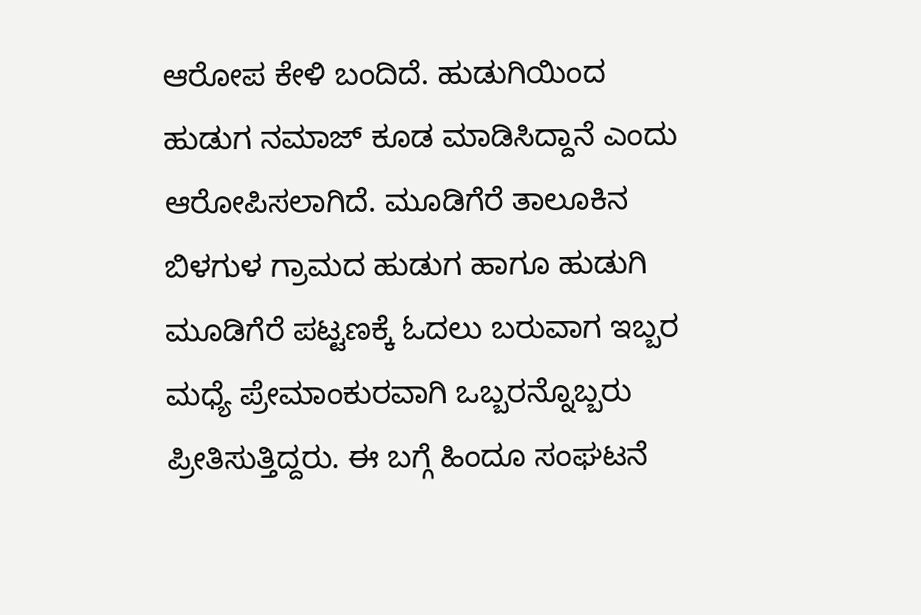ಆರೋಪ ಕೇಳಿ ಬಂದಿದೆ. ಹುಡುಗಿಯಿಂದ ಹುಡುಗ ನಮಾಜ್ ಕೂಡ ಮಾಡಿಸಿದ್ದಾನೆ ಎಂದು ಆರೋಪಿಸಲಾಗಿದೆ. ಮೂಡಿಗೆರೆ ತಾಲೂಕಿನ ಬಿಳಗುಳ ಗ್ರಾಮದ ಹುಡುಗ ಹಾಗೂ ಹುಡುಗಿ ಮೂಡಿಗೆರೆ ಪಟ್ಟಣಕ್ಕೆ ಓದಲು ಬರುವಾಗ ಇಬ್ಬರ ಮಧ್ಯೆ ಪ್ರೇಮಾಂಕುರವಾಗಿ ಒಬ್ಬರನ್ನೊಬ್ಬರು ಪ್ರೀತಿಸುತ್ತಿದ್ದರು. ಈ ಬಗ್ಗೆ ಹಿಂದೂ ಸಂಘಟನೆ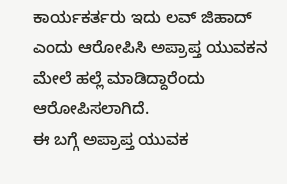ಕಾರ್ಯಕರ್ತರು ಇದು ಲವ್ ಜಿಹಾದ್ ಎಂದು ಆರೋಪಿಸಿ ಅಪ್ರಾಪ್ತ ಯುವಕನ ಮೇಲೆ ಹಲ್ಲೆ ಮಾಡಿದ್ದಾರೆಂದು ಆರೋಪಿಸಲಾಗಿದೆ.
ಈ ಬಗ್ಗೆ ಅಪ್ರಾಪ್ತ ಯುವಕ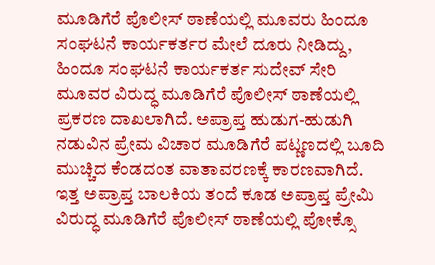ಮೂಡಿಗೆರೆ ಪೊಲೀಸ್ ಠಾಣೆಯಲ್ಲಿ ಮೂವರು ಹಿಂದೂ ಸಂಘಟನೆ ಕಾರ್ಯಕರ್ತರ ಮೇಲೆ ದೂರು ನೀಡಿದ್ದು, ಹಿಂದೂ ಸಂಘಟನೆ ಕಾರ್ಯಕರ್ತ ಸುದೇವ್ ಸೇರಿ ಮೂವರ ವಿರುದ್ಧ ಮೂಡಿಗೆರೆ ಪೊಲೀಸ್ ಠಾಣೆಯಲ್ಲಿ ಪ್ರಕರಣ ದಾಖಲಾಗಿದೆ. ಅಪ್ರಾಪ್ತ ಹುಡುಗ-ಹುಡುಗಿ ನಡುವಿನ ಪ್ರೇಮ ವಿಚಾರ ಮೂಡಿಗೆರೆ ಪಟ್ಣಣದಲ್ಲಿ ಬೂದಿ ಮುಚ್ಚಿದ ಕೆಂಡದಂತ ವಾತಾವರಣಕ್ಕೆ ಕಾರಣವಾಗಿದೆ.
ಇತ್ತ ಅಪ್ರಾಪ್ತ ಬಾಲಕಿಯ ತಂದೆ ಕೂಡ ಅಪ್ರಾಪ್ತ ಪ್ರೇಮಿ ವಿರುದ್ಧ ಮೂಡಿಗೆರೆ ಪೊಲೀಸ್ ಠಾಣೆಯಲ್ಲಿ ಪೋಕ್ಸೊ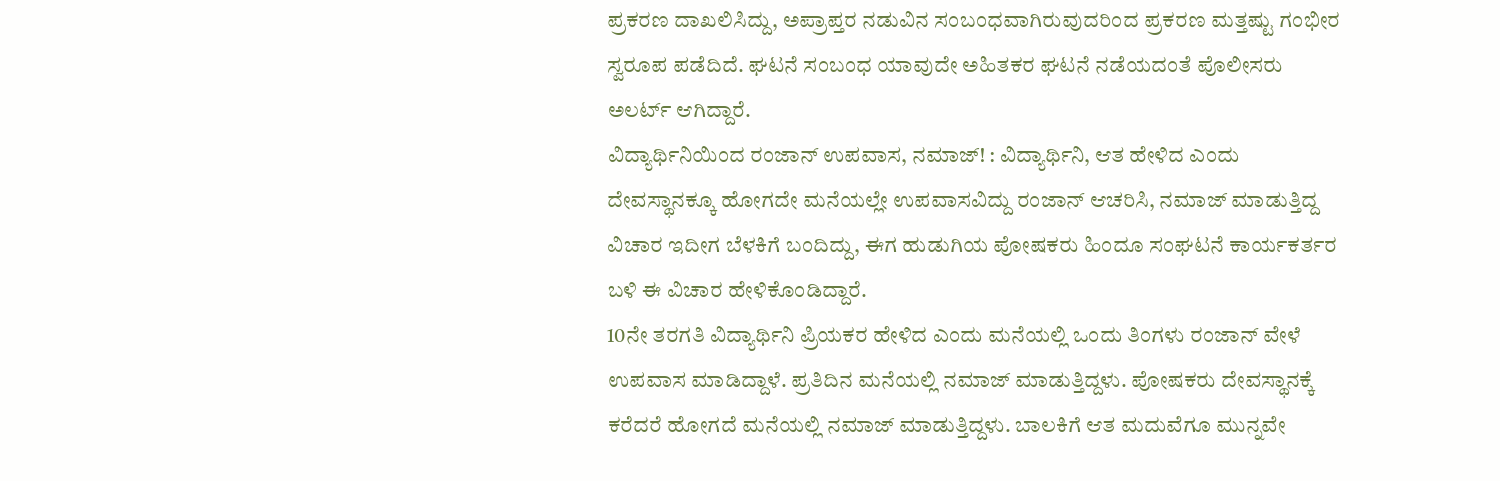ಪ್ರಕರಣ ದಾಖಲಿಸಿದ್ದು, ಅಪ್ರಾಪ್ತರ ನಡುವಿನ ಸಂಬಂಧವಾಗಿರುವುದರಿಂದ ಪ್ರಕರಣ ಮತ್ತಷ್ಟು ಗಂಭೀರ ಸ್ವರೂಪ ಪಡೆದಿದೆ. ಘಟನೆ ಸಂಬಂಧ ಯಾವುದೇ ಅಹಿತಕರ ಘಟನೆ ನಡೆಯದಂತೆ ಪೊಲೀಸರು ಅಲರ್ಟ್ ಆಗಿದ್ದಾರೆ.
ವಿದ್ಯಾರ್ಥಿನಿಯಿಂದ ರಂಜಾನ್ ಉಪವಾಸ, ನಮಾಜ್! : ವಿದ್ಯಾರ್ಥಿನಿ, ಆತ ಹೇಳಿದ ಎಂದು ದೇವಸ್ಥಾನಕ್ಕೂ ಹೋಗದೇ ಮನೆಯಲ್ಲೇ ಉಪವಾಸವಿದ್ದು ರಂಜಾನ್ ಆಚರಿಸಿ, ನಮಾಜ್ ಮಾಡುತ್ತಿದ್ದ ವಿಚಾರ ಇದೀಗ ಬೆಳಕಿಗೆ ಬಂದಿದ್ದು, ಈಗ ಹುಡುಗಿಯ ಪೋಷಕರು ಹಿಂದೂ ಸಂಘಟನೆ ಕಾರ್ಯಕರ್ತರ ಬಳಿ ಈ ವಿಚಾರ ಹೇಳಿಕೊಂಡಿದ್ದಾರೆ.
10ನೇ ತರಗತಿ ವಿದ್ಯಾರ್ಥಿನಿ ಪ್ರಿಯಕರ ಹೇಳಿದ ಎಂದು ಮನೆಯಲ್ಲಿ ಒಂದು ತಿಂಗಳು ರಂಜಾನ್ ವೇಳೆ ಉಪವಾಸ ಮಾಡಿದ್ದಾಳೆ. ಪ್ರತಿದಿನ ಮನೆಯಲ್ಲಿ ನಮಾಜ್ ಮಾಡುತ್ತಿದ್ದಳು. ಪೋಷಕರು ದೇವಸ್ಥಾನಕ್ಕೆ ಕರೆದರೆ ಹೋಗದೆ ಮನೆಯಲ್ಲಿ ನಮಾಜ್ ಮಾಡುತ್ತಿದ್ದಳು. ಬಾಲಕಿಗೆ ಆತ ಮದುವೆಗೂ ಮುನ್ನವೇ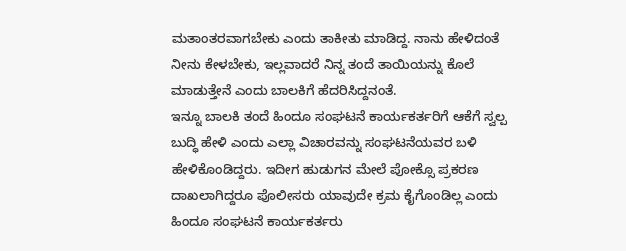ಮತಾಂತರವಾಗಬೇಕು ಎಂದು ತಾಕೀತು ಮಾಡಿದ್ದ. ನಾನು ಹೇಳಿದಂತೆ ನೀನು ಕೇಳಬೇಕು, ಇಲ್ಲವಾದರೆ ನಿನ್ನ ತಂದೆ ತಾಯಿಯನ್ನು ಕೊಲೆ ಮಾಡುತ್ತೇನೆ ಎಂದು ಬಾಲಕಿಗೆ ಹೆದರಿಸಿದ್ದನಂತೆ.
ಇನ್ನೂ ಬಾಲಕಿ ತಂದೆ ಹಿಂದೂ ಸಂಘಟನೆ ಕಾರ್ಯಕರ್ತರಿಗೆ ಆಕೆಗೆ ಸ್ವಲ್ಪ ಬುದ್ಧಿ ಹೇಳಿ ಎಂದು ಎಲ್ಲಾ ವಿಚಾರವನ್ನು ಸಂಘಟನೆಯವರ ಬಳಿ ಹೇಳಿಕೊಂಡಿದ್ದರು. ಇದೀಗ ಹುಡುಗನ ಮೇಲೆ ಪೋಕ್ಸೊ ಪ್ರಕರಣ ದಾಖಲಾಗಿದ್ದರೂ ಪೊಲೀಸರು ಯಾವುದೇ ಕ್ರಮ ಕೈಗೊಂಡಿಲ್ಲ ಎಂದು ಹಿಂದೂ ಸಂಘಟನೆ ಕಾರ್ಯಕರ್ತರು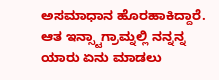ಅಸಮಾಧಾನ ಹೊರಹಾಕಿದ್ದಾರೆ.
ಆತ ಇನ್ಸ್ಟಾಗ್ರಾಮ್ನಲ್ಲಿ ನನ್ನನ್ನ ಯಾರು ಏನು ಮಾಡಲು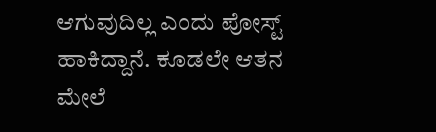ಆಗುವುದಿಲ್ಲ ಎಂದು ಪೋಸ್ಟ್ ಹಾಕಿದ್ದಾನೆ. ಕೂಡಲೇ ಆತನ ಮೇಲೆ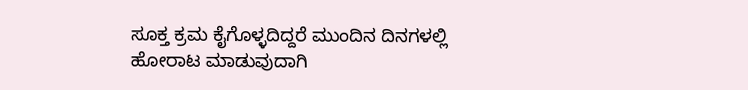ಸೂಕ್ತ ಕ್ರಮ ಕೈಗೊಳ್ಳದಿದ್ದರೆ ಮುಂದಿನ ದಿನಗಳಲ್ಲಿ ಹೋರಾಟ ಮಾಡುವುದಾಗಿ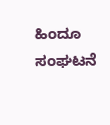ಹಿಂದೂ ಸಂಘಟನೆ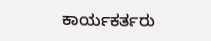ಕಾರ್ಯಕರ್ತರು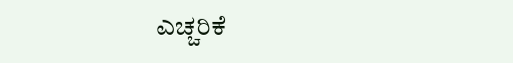ಎಚ್ಚರಿಕೆ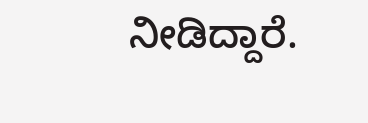ನೀಡಿದ್ದಾರೆ.